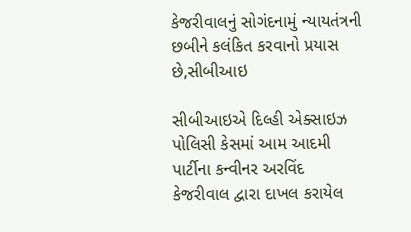કેજરીવાલનું સોગંદનામું ન્યાયતંત્રની છબીને કલંકિત કરવાનો પ્રયાસ છે,સીબીઆઇ

સીબીઆઇએ દિલ્હી એક્સાઇઝ પોલિસી કેસમાં આમ આદમી પાર્ટીના કન્વીનર અરવિંદ કેજરીવાલ દ્વારા દાખલ કરાયેલ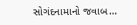સોગંદનામાનો જવાબ…